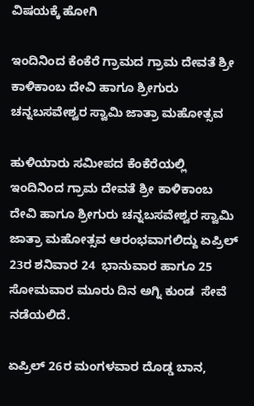ವಿಷಯಕ್ಕೆ ಹೋಗಿ

ಇಂದಿನಿಂದ ಕೆಂಕೆರೆ ಗ್ರಾಮದ ಗ್ರಾಮ ದೇವತೆ ಶ್ರೀ ಕಾಳಿಕಾಂಬ ದೇವಿ ಹಾಗೂ ಶ್ರೀಗುರು ಚನ್ನಬಸವೇಶ್ವರ ಸ್ವಾಮಿ ಜಾತ್ರಾ ಮಹೋತ್ಸವ

ಹುಳಿಯಾರು ಸಮೀಪದ ಕೆಂಕೆರೆಯಲ್ಲಿ ಇಂದಿನಿಂದ ಗ್ರಾಮ ದೇವತೆ ಶ್ರೀ ಕಾಳಿಕಾಂಬ ದೇವಿ ಹಾಗೂ ಶ್ರೀಗುರು ಚನ್ನಬಸವೇಶ್ವರ ಸ್ವಾಮಿ ಜಾತ್ರಾ ಮಹೋತ್ಸವ ಆರಂಭವಾಗಲಿದ್ದು ಏಪ್ರಿಲ್ 23ರ ಶನಿವಾರ 24  ಭಾನುವಾರ ಹಾಗೂ 25 ಸೋಮವಾರ ಮೂರು ದಿನ ಅಗ್ನಿ ಕುಂಡ  ಸೇವೆ ನಡೆಯಲಿದೆ.

ಏಪ್ರಿಲ್ 26ರ ಮಂಗಳವಾರ ದೊಡ್ಡ ಬಾನ,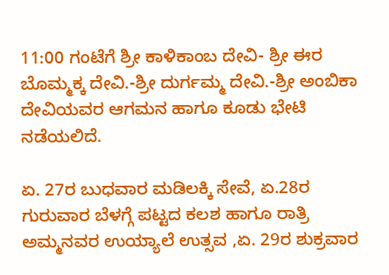11:00 ಗಂಟೆಗೆ ಶ್ರೀ ಕಾಳಿಕಾಂಬ ದೇವಿ- ಶ್ರೀ ಈರ ಬೊಮ್ಮಕ್ಕ ದೇವಿ.-ಶ್ರೀ ದುರ್ಗಮ್ಮ ದೇವಿ.-ಶ್ರೀ ಅಂಬಿಕಾ ದೇವಿಯವರ ಆಗಮನ ಹಾಗೂ ಕೂಡು ಭೇಟಿ ನಡೆಯಲಿದೆ.

ಏ. 27ರ ಬುಧವಾರ ಮಡಿಲಕ್ಕಿ ಸೇವೆ, ಏ.28ರ ಗುರುವಾರ ಬೆಳಗ್ಗೆ ಪಟ್ಟದ ಕಲಶ ಹಾಗೂ ರಾತ್ರಿ ಅಮ್ಮನವರ ಉಯ್ಯಾಲೆ ಉತ್ಸವ ,ಏ. 29ರ ಶುಕ್ರವಾರ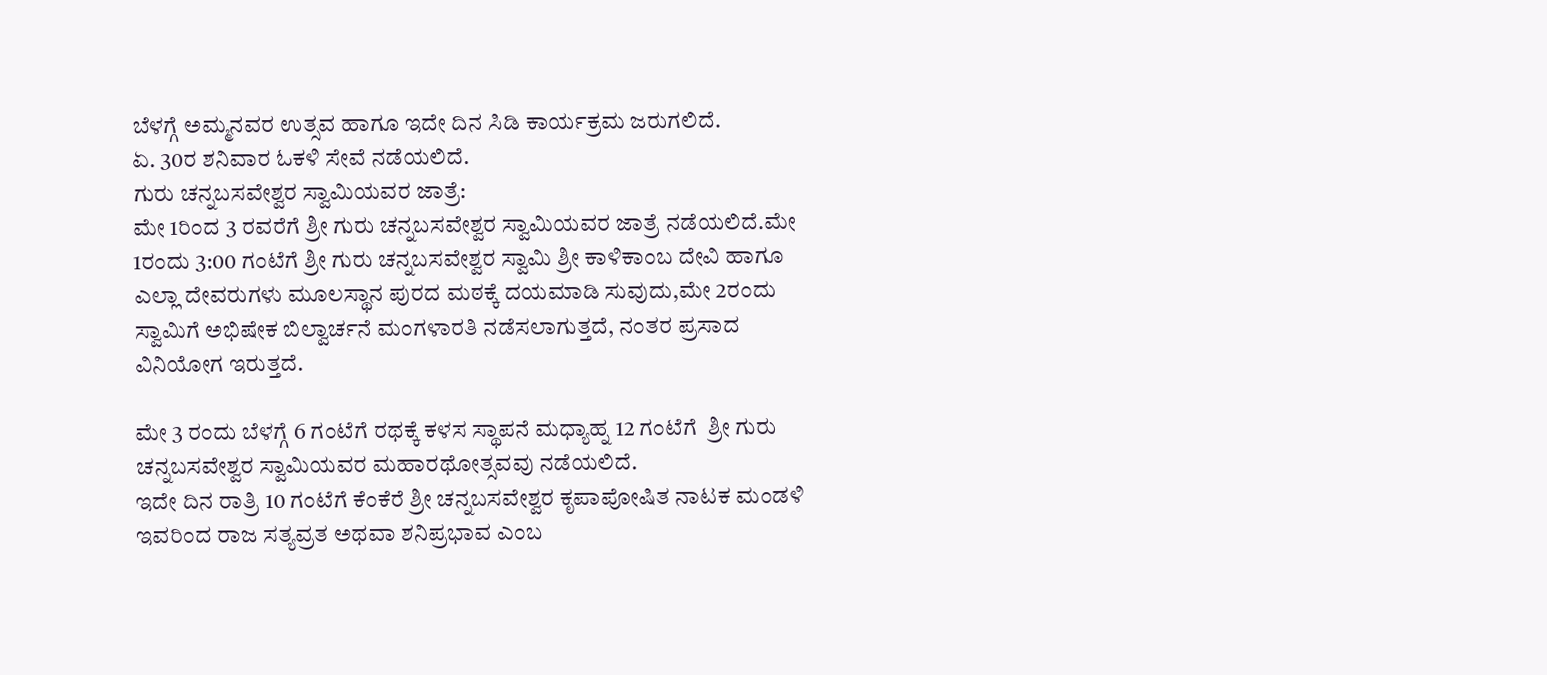ಬೆಳಗ್ಗೆ ಅಮ್ಮನವರ ಉತ್ಸವ ಹಾಗೂ ಇದೇ ದಿನ ಸಿಡಿ ಕಾರ್ಯಕ್ರಮ ಜರುಗಲಿದೆ.
ಏ. 30ರ ಶನಿವಾರ ಓಕಳಿ ಸೇವೆ ನಡೆಯಲಿದೆ.
ಗುರು ಚನ್ನಬಸವೇಶ್ವರ ಸ್ವಾಮಿಯವರ ಜಾತ್ರೆ:
ಮೇ 1ರಿಂದ 3 ರವರೆಗೆ ಶ್ರೀ ಗುರು ಚನ್ನಬಸವೇಶ್ವರ ಸ್ವಾಮಿಯವರ ಜಾತ್ರೆ ನಡೆಯಲಿದೆ.ಮೇ 1ರಂದು 3:00 ಗಂಟೆಗೆ ಶ್ರೀ ಗುರು ಚನ್ನಬಸವೇಶ್ವರ ಸ್ವಾಮಿ ಶ್ರೀ ಕಾಳಿಕಾಂಬ ದೇವಿ ಹಾಗೂ ಎಲ್ಲಾ ದೇವರುಗಳು ಮೂಲಸ್ಥಾನ ಪುರದ ಮಠಕ್ಕೆ ದಯಮಾಡಿ ಸುವುದು,ಮೇ 2ರಂದು ಸ್ವಾಮಿಗೆ ಅಭಿಷೇಕ ಬಿಲ್ವಾರ್ಚನೆ ಮಂಗಳಾರತಿ ನಡೆಸಲಾಗುತ್ತದೆ, ನಂತರ ಪ್ರಸಾದ ವಿನಿಯೋಗ ಇರುತ್ತದೆ.

ಮೇ 3 ರಂದು ಬೆಳಗ್ಗೆ 6 ಗಂಟೆಗೆ ರಥಕ್ಕೆ ಕಳಸ ಸ್ಥಾಪನೆ ಮಧ್ಯಾಹ್ನ 12 ಗಂಟೆಗೆ  ಶ್ರೀ ಗುರು ಚನ್ನಬಸವೇಶ್ವರ ಸ್ವಾಮಿಯವರ ಮಹಾರಥೋತ್ಸವವು ನಡೆಯಲಿದೆ.
ಇದೇ ದಿನ ರಾತ್ರಿ 10 ಗಂಟೆಗೆ ಕೆಂಕೆರೆ ಶ್ರೀ ಚನ್ನಬಸವೇಶ್ವರ ಕೃಪಾಪೋಷಿತ ನಾಟಕ ಮಂಡಳಿ ಇವರಿಂದ ರಾಜ ಸತ್ಯವ್ರತ ಅಥವಾ ಶನಿಪ್ರಭಾವ ಎಂಬ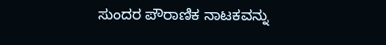ಸುಂದರ ಪೌರಾಣಿಕ ನಾಟಕವನ್ನು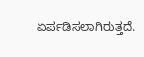ಏರ್ಪಡಿಸಲಾಗಿರುತ್ತದೆ.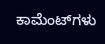ಕಾಮೆಂಟ್‌ಗಳು